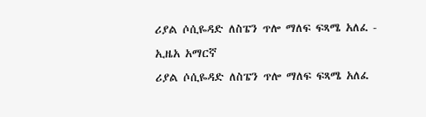ሪያል ሶሲዬዳድ ለስፔን ጥሎ ማለፍ ፍጻሜ አለፈ - ኢዜአ አማርኛ
ሪያል ሶሲዬዳድ ለስፔን ጥሎ ማለፍ ፍጻሜ አለፈ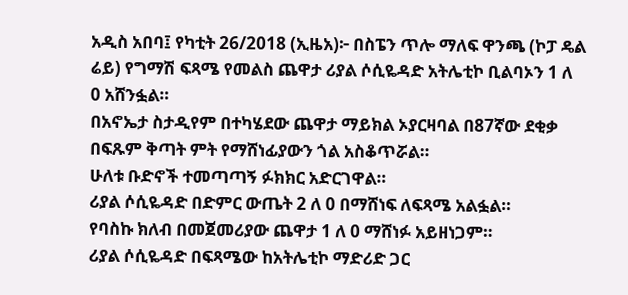አዲስ አበባ፤ የካቲት 26/2018 (ኢዜአ)፦ በስፔን ጥሎ ማለፍ ዋንጫ (ኮፓ ዴል ሬይ) የግማሽ ፍጻሜ የመልስ ጨዋታ ሪያል ሶሲዬዳድ አትሌቲኮ ቢልባኦን 1 ለ 0 አሸንፏል።
በአኖኤታ ስታዲየም በተካሄደው ጨዋታ ማይክል ኦያርዛባል በ87ኛው ደቂቃ በፍጹም ቅጣት ምት የማሸነፊያውን ጎል አስቆጥሯል።
ሁለቱ ቡድኖች ተመጣጣኝ ፉክክር አድርገዋል።
ሪያል ሶሲዬዳድ በድምር ውጤት 2 ለ 0 በማሸነፍ ለፍጻሜ አልፏል።
የባስኩ ክለብ በመጀመሪያው ጨዋታ 1 ለ 0 ማሸነፉ አይዘነጋም።
ሪያል ሶሲዬዳድ በፍጻሜው ከአትሌቲኮ ማድሪድ ጋር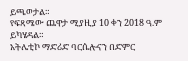ይጫወታል።
የፍጻሜው ጨዋታ ሚያዚያ 10 ቀን 2018 ዓ.ም ይካሄዳል።
አትሌቲኮ ማድሪድ ባርሴሎናን በድምር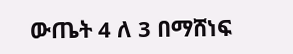ውጤት 4 ለ 3 በማሸነፍ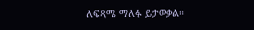ለፍጻሜ ማለፉ ይታወቃል።